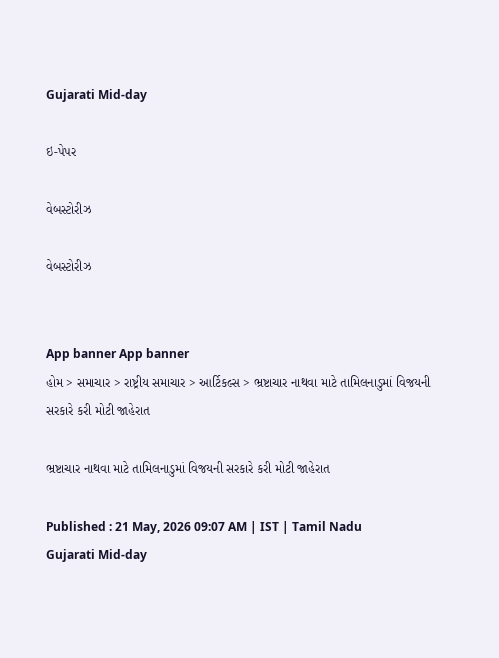Gujarati Mid-day

ઇ-પેપર

વેબસ્ટોરીઝ

વેબસ્ટોરીઝ


App banner App banner
હોમ > સમાચાર > રાષ્ટ્રીય સમાચાર > આર્ટિકલ્સ > ભ્રષ્ટાચાર નાથવા માટે તામિલનાડુમાં વિજયની સરકારે કરી મોટી જાહેરાત

ભ્રષ્ટાચાર નાથવા માટે તામિલનાડુમાં વિજયની સરકારે કરી મોટી જાહેરાત

Published : 21 May, 2026 09:07 AM | IST | Tamil Nadu
Gujarati Mid-day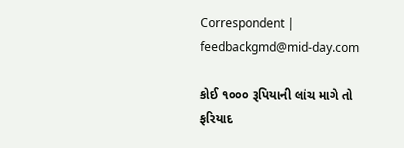Correspondent | feedbackgmd@mid-day.com

કોઈ ૧૦૦૦ રૂપિયાની લાંચ માગે તો ફરિયાદ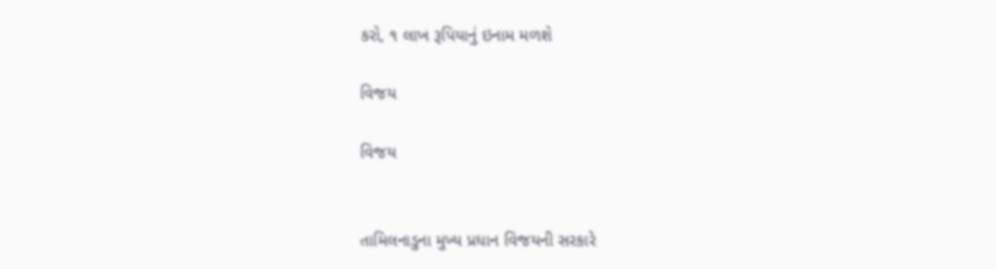કરો, ૧ લાખ રૂપિયાનું ઇનામ મળશે

વિજય

વિજય


તામિલનાડુના મુખ્ય પ્રધાન વિજયની સરકારે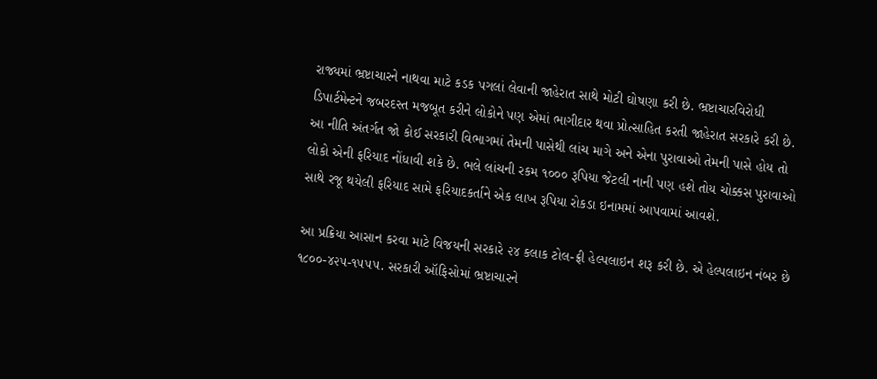રાજ્યમાં ભ્રષ્ટાચારને નાથવા માટે કડક પગલાં લેવાની જાહેરાત સાથે મોટી ઘોષણા કરી છે. ભ્રષ્ટાચારવિરોધી ડિપાર્ટમેન્ટને જબરદસ્ત મજબૂત કરીને લોકોને પણ એમાં ભાગીદાર થવા પ્રોત્સાહિત કરતી જાહેરાત સરકારે કરી છે. આ નીતિ અંતર્ગત જો કોઈ સરકારી વિભાગમાં તેમની પાસેથી લાંચ માગે અને એના પુરાવાઓ તેમની પાસે હોય તો લોકો એની ફરિયાદ નોંધાવી શકે છે. ભલે લાંચની રકમ ૧૦૦૦ રૂપિયા જેટલી નાની પણ હશે તોય ચોક્કસ પુરાવાઓ સાથે રજૂ થયેલી ફરિયાદ સામે ફરિયાદકર્તાને એક લાખ રૂપિયા રોકડા ઇનામમાં આપવામાં આવશે.

આ પ્રક્રિયા આસાન કરવા માટે વિજયની સરકારે ૨૪ કલાક ટોલ-ફ્રી હેલ્પલાઇન શરૂ કરી છે. એ હેલ્પલાઇન નંબર છે ૧૮૦૦-૪૨૫-૧૫૫૫. સરકારી ઑફિસોમાં ભ્રષ્ટાચારને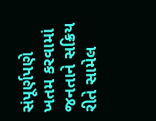સંપૂર્ણપણે ખતમ કરવામાં જનતાને સક્રિય રીતે સામેલ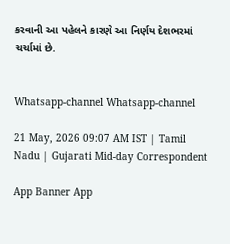કરવાની આ પહેલને કારણે આ નિર્ણય દેશભરમાં ચર્ચામાં છે.


Whatsapp-channel Whatsapp-channel

21 May, 2026 09:07 AM IST | Tamil Nadu | Gujarati Mid-day Correspondent

App Banner App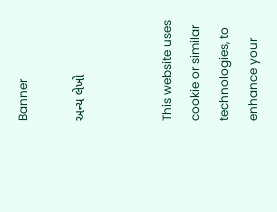Banner

અન્ય લેખો


This website uses cookie or similar technologies, to enhance your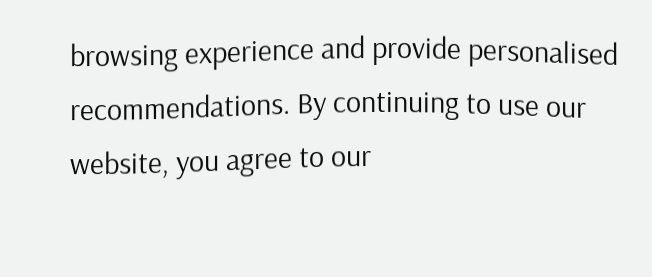browsing experience and provide personalised recommendations. By continuing to use our website, you agree to our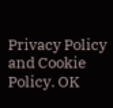Privacy Policy and Cookie Policy. OK